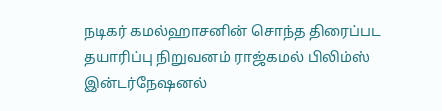நடிகர் கமல்ஹாசனின் சொந்த திரைப்பட தயாரிப்பு நிறுவனம் ராஜ்கமல் பிலிம்ஸ் இன்டர்நேஷனல்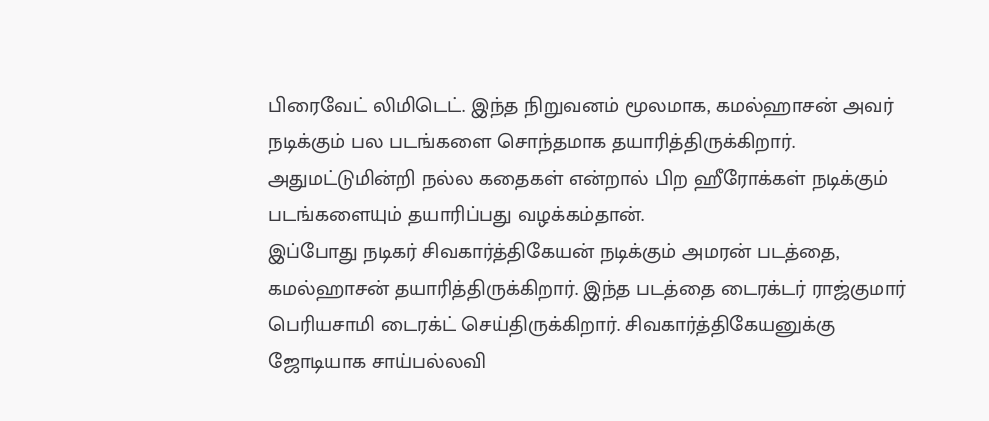பிரைவேட் லிமிடெட். இந்த நிறுவனம் மூலமாக, கமல்ஹாசன் அவர் நடிக்கும் பல படங்களை சொந்தமாக தயாரித்திருக்கிறார். அதுமட்டுமின்றி நல்ல கதைகள் என்றால் பிற ஹீரோக்கள் நடிக்கும் படங்களையும் தயாரிப்பது வழக்கம்தான்.
இப்போது நடிகர் சிவகார்த்திகேயன் நடிக்கும் அமரன் படத்தை, கமல்ஹாசன் தயாரித்திருக்கிறார். இந்த படத்தை டைரக்டர் ராஜ்குமார் பெரியசாமி டைரக்ட் செய்திருக்கிறார். சிவகார்த்திகேயனுக்கு ஜோடியாக சாய்பல்லவி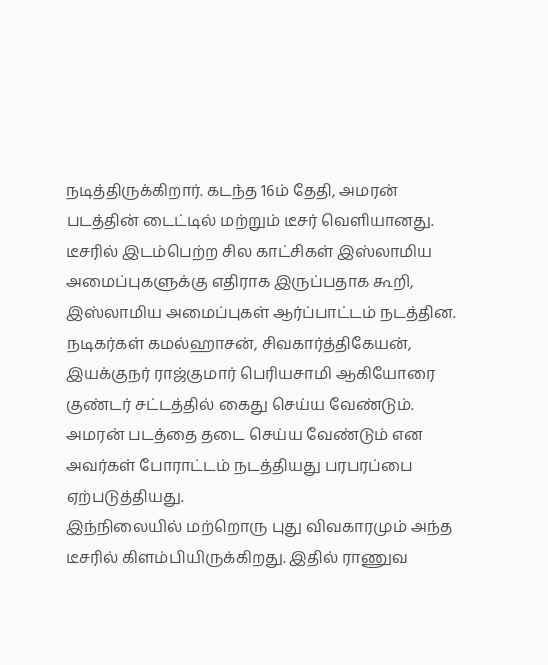நடித்திருக்கிறார். கடந்த 16ம் தேதி, அமரன் படத்தின் டைட்டில் மற்றும் டீசர் வெளியானது.
டீசரில் இடம்பெற்ற சில காட்சிகள் இஸ்லாமிய அமைப்புகளுக்கு எதிராக இருப்பதாக கூறி, இஸ்லாமிய அமைப்புகள் ஆர்ப்பாட்டம் நடத்தின. நடிகர்கள் கமல்ஹாசன், சிவகார்த்திகேயன், இயக்குநர் ராஜ்குமார் பெரியசாமி ஆகியோரை குண்டர் சட்டத்தில் கைது செய்ய வேண்டும். அமரன் படத்தை தடை செய்ய வேண்டும் என அவர்கள் போராட்டம் நடத்தியது பரபரப்பை ஏற்படுத்தியது.
இந்நிலையில் மற்றொரு புது விவகாரமும் அந்த டீசரில் கிளம்பியிருக்கிறது. இதில் ராணுவ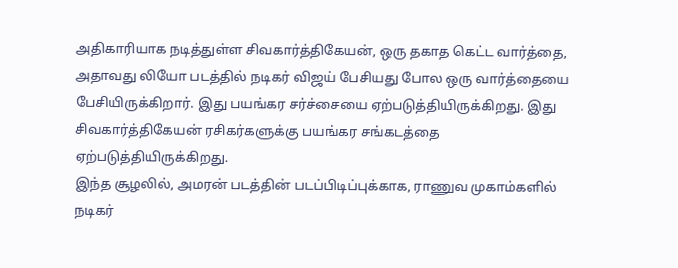அதிகாரியாக நடித்துள்ள சிவகார்த்திகேயன், ஒரு தகாத கெட்ட வார்த்தை, அதாவது லியோ படத்தில் நடிகர் விஜய் பேசியது போல ஒரு வார்த்தையை பேசியிருக்கிறார். இது பயங்கர சர்ச்சையை ஏற்படுத்தியிருக்கிறது. இது சிவகார்த்திகேயன் ரசிகர்களுக்கு பயங்கர சங்கடத்தை ஏற்படுத்தியிருக்கிறது.
இந்த சூழலில், அமரன் படத்தின் படப்பிடிப்புக்காக, ராணுவ முகாம்களில் நடிகர்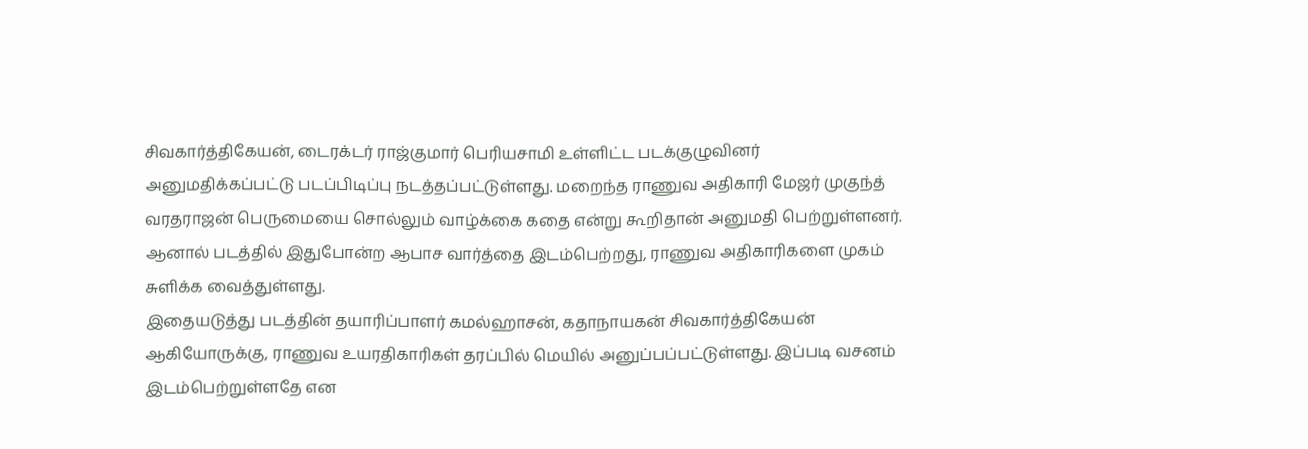சிவகார்த்திகேயன், டைரக்டர் ராஜ்குமார் பெரியசாமி உள்ளிட்ட படக்குழுவினர் அனுமதிக்கப்பட்டு படப்பிடிப்பு நடத்தப்பட்டுள்ளது. மறைந்த ராணுவ அதிகாரி மேஜர் முகுந்த் வரதராஜன் பெருமையை சொல்லும் வாழ்க்கை கதை என்று கூறிதான் அனுமதி பெற்றுள்ளனர். ஆனால் படத்தில் இதுபோன்ற ஆபாச வார்த்தை இடம்பெற்றது, ராணுவ அதிகாரிகளை முகம் சுளிக்க வைத்துள்ளது.
இதையடுத்து படத்தின் தயாரிப்பாளர் கமல்ஹாசன், கதாநாயகன் சிவகார்த்திகேயன் ஆகியோருக்கு, ராணுவ உயரதிகாரிகள் தரப்பில் மெயில் அனுப்பப்பட்டுள்ளது. இப்படி வசனம் இடம்பெற்றுள்ளதே என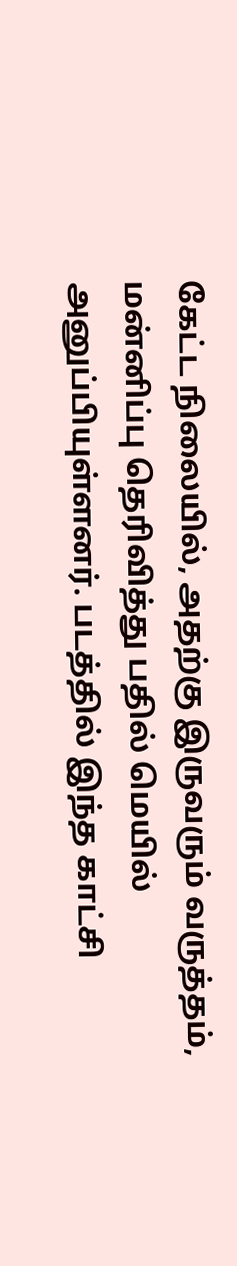கேட்ட நிலையில், அதற்கு இருவரும் வருத்தம், மன்னிப்பு தெரிவித்து பதில் மெயில் அனுப்பியுள்ளனர். படத்தில் இந்த காட்சி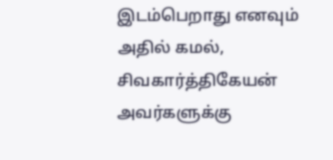இடம்பெறாது எனவும் அதில் கமல், சிவகார்த்திகேயன் அவர்களுக்கு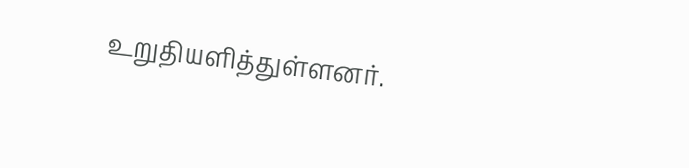உறுதியளித்துள்ளனர்.